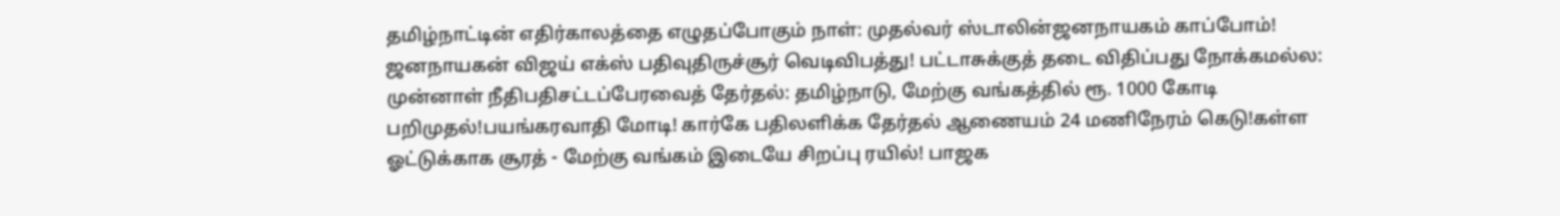தமிழ்நாட்டின் எதிர்காலத்தை எழுதப்போகும் நாள்: முதல்வர் ஸ்டாலின்ஜனநாயகம் காப்போம்! ஜனநாயகன் விஜய் எக்ஸ் பதிவுதிருச்சூர் வெடிவிபத்து! பட்டாசுக்குத் தடை விதிப்பது நோக்கமல்ல: முன்னாள் நீதிபதிசட்டப்பேரவைத் தேர்தல்: தமிழ்நாடு, மேற்கு வங்கத்தில் ரூ. 1000 கோடி பறிமுதல்!பயங்கரவாதி மோடி! கார்கே பதிலளிக்க தேர்தல் ஆணையம் 24 மணிநேரம் கெடு!கள்ள ஓட்டுக்காக சூரத் - மேற்கு வங்கம் இடையே சிறப்பு ரயில்! பாஜக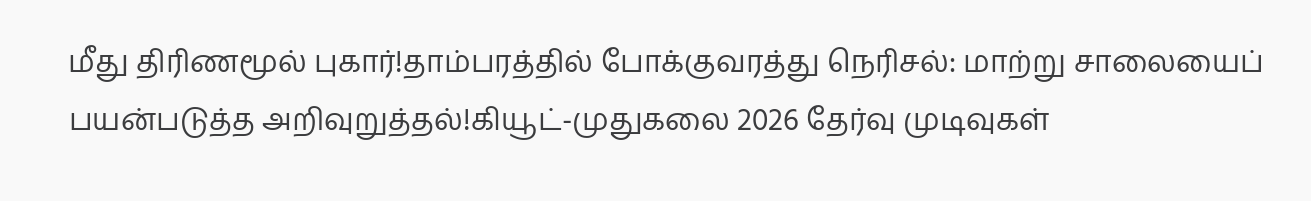மீது திரிணமூல் புகார்!தாம்பரத்தில் போக்குவரத்து நெரிசல்: மாற்று சாலையைப் பயன்படுத்த அறிவுறுத்தல்!கியூட்-முதுகலை 2026 தேர்வு முடிவுகள்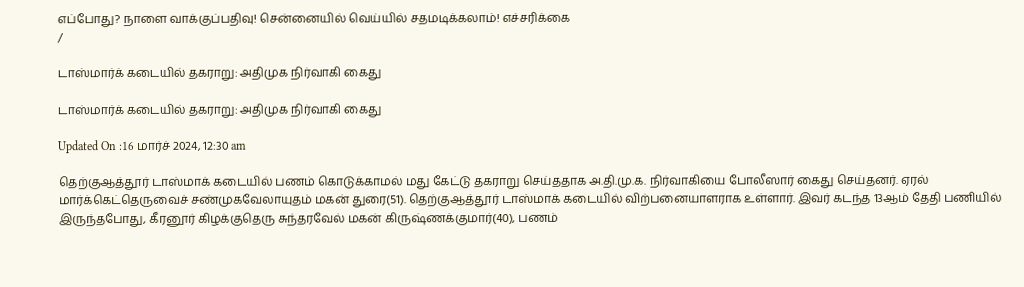எப்போது? நாளை வாக்குப்பதிவு! சென்னையில் வெய்யில் சதமடிக்கலாம்! எச்சரிக்கை
/

டாஸ்மார்க் கடையில் தகராறு: அதிமுக நிர்வாகி கைது

டாஸ்மார்க் கடையில் தகராறு: அதிமுக நிர்வாகி கைது

Updated On :16 மார்ச் 2024, 12:30 am

தெற்குஆத்தூர் டாஸ்மாக் கடையில் பணம் கொடுக்காமல் மது கேட்டு தகராறு செய்ததாக அ.தி.மு.க. நிர்வாகியை போலீஸார் கைது செய்தனர். ஏரல் மார்க்கெட்தெருவைச் சண்முகவேலாயுதம் மகன் துரை(51). தெற்குஆத்தூர் டாஸ்மாக் கடையில் விற்பனையாளராக உள்ளார். இவர் கடந்த 13ஆம் தேதி பணியில் இருந்தபோது, கீரனூர் கிழக்குதெரு சுந்தரவேல் மகன் கிருஷ்ணக்குமார்(40), பணம்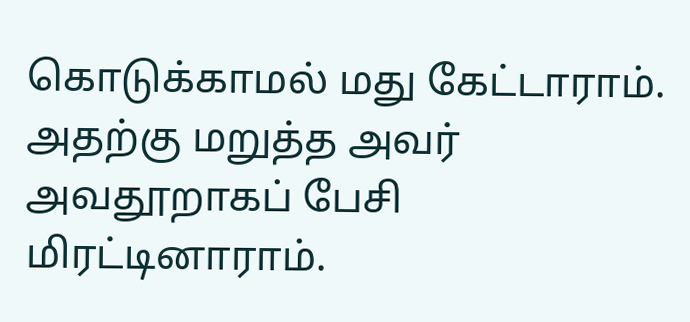கொடுக்காமல் மது கேட்டாராம். அதற்கு மறுத்த அவர் அவதூறாகப் பேசி மிரட்டினாராம்.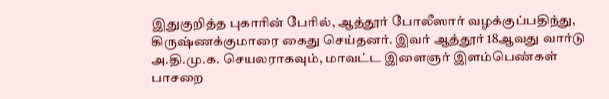இதுகுறித்த புகாரின் பேரில், ஆத்தூர் போலீஸார் வழக்குப்பதிந்து, கிருஷ்ணக்குமாரை கைது செய்தனர். இவர் ஆத்தூர் 18ஆவது வார்டு அ.தி.மு.க. செயலராகவும், மாவட்ட இளைஞர் இளம்பெண்கள் பாசறை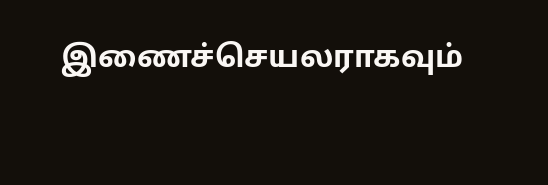இணைச்செயலராகவும்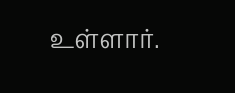உள்ளார்.